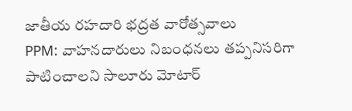జాతీయ రహదారి భద్రత వారోత్సవాలు
PPM: వాహనదారులు నిబంధనలు తప్పనిసరిగా పాటించాలని సాలూరు మోటార్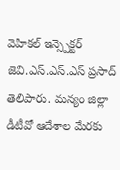వెహికల్ ఇన్స్పెక్టర్ జెవి.ఎస్.ఎస్.ఎస్ ప్రసాద్ తెలిపారు. మన్యం జిల్లా డీటీవో ఆదేశాల మేరకు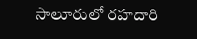సాలూరులో రహదారి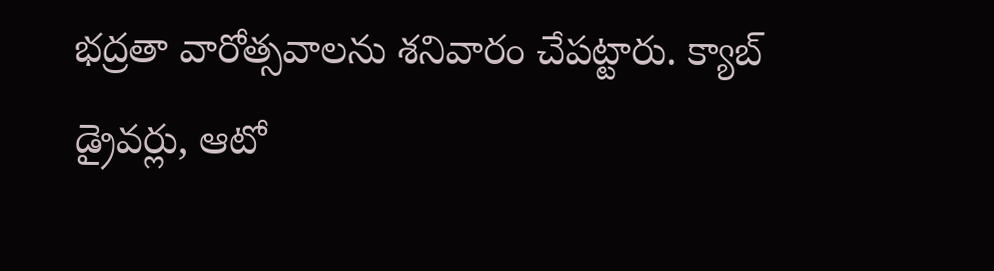భద్రతా వారోత్సవాలను శనివారం చేపట్టారు. క్యాబ్ డ్రైవర్లు, ఆటో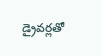డ్రైవర్లతో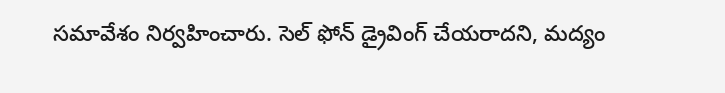సమావేశం నిర్వహించారు. సెల్ ఫోన్ డ్రైవింగ్ చేయరాదని, మద్యం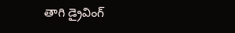తాగి డ్రైవింగ్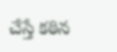చేస్తే కఠిన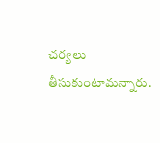చర్యలు తీసుకుంటామన్నారు.